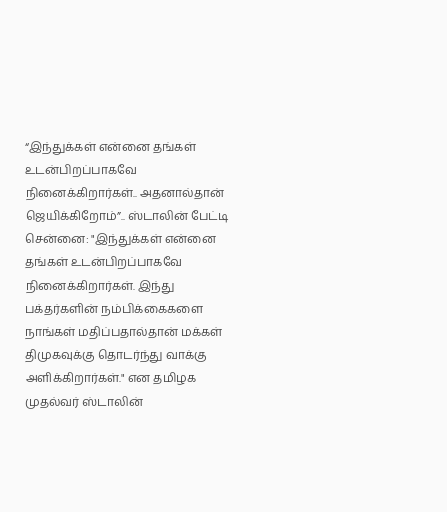“இந்துக்கள் என்னை தங்கள் உடன்பிறப்பாகவே நினைக்கிறார்கள்.. அதனால்தான் ஜெயிக்கிறோம்”.. ஸ்டாலின் பேட்டி
சென்னை: "இந்துக்கள் என்னை தங்கள் உடன்பிறப்பாகவே நினைக்கிறார்கள். இந்து பக்தர்களின் நம்பிக்கைகளை நாங்கள் மதிப்பதால்தான் மக்கள் திமுகவுக்கு தொடர்ந்து வாக்கு அளிக்கிறார்கள்." என தமிழக முதல்வர் ஸ்டாலின்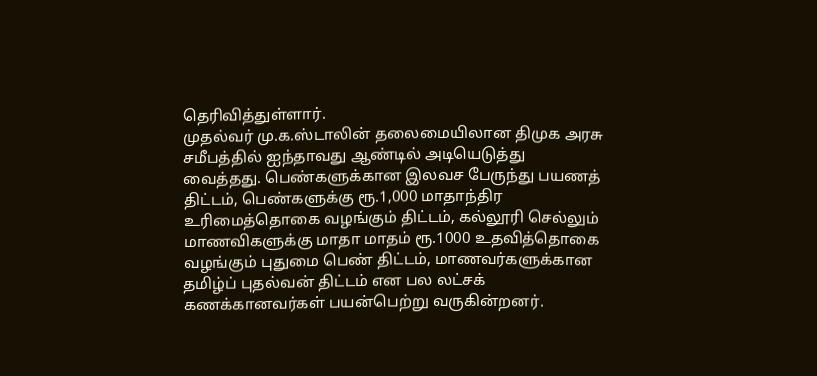தெரிவித்துள்ளார்.
முதல்வர் மு.க.ஸ்டாலின் தலைமையிலான திமுக அரசு சமீபத்தில் ஐந்தாவது ஆண்டில் அடியெடுத்து வைத்தது. பெண்களுக்கான இலவச பேருந்து பயணத் திட்டம், பெண்களுக்கு ரூ.1,000 மாதாந்திர உரிமைத்தொகை வழங்கும் திட்டம், கல்லூரி செல்லும் மாணவிகளுக்கு மாதா மாதம் ரூ.1000 உதவித்தொகை வழங்கும் புதுமை பெண் திட்டம், மாணவர்களுக்கான தமிழ்ப் புதல்வன் திட்டம் என பல லட்சக் கணக்கானவர்கள் பயன்பெற்று வருகின்றனர்.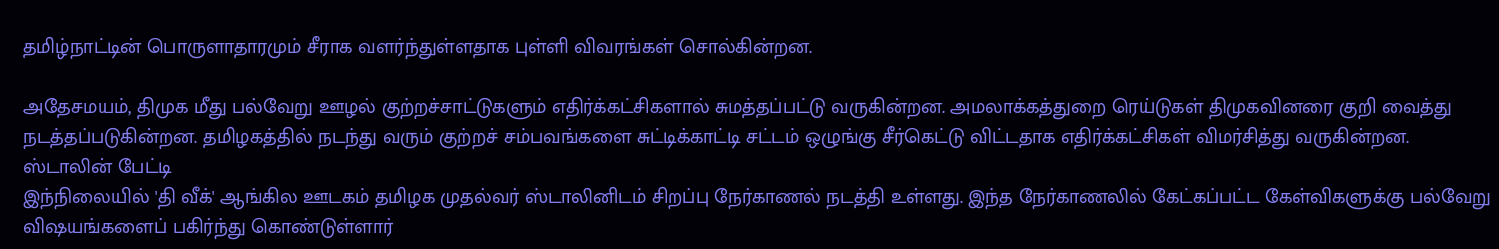தமிழ்நாட்டின் பொருளாதாரமும் சீராக வளர்ந்துள்ளதாக புள்ளி விவரங்கள் சொல்கின்றன.

அதேசமயம், திமுக மீது பல்வேறு ஊழல் குற்றச்சாட்டுகளும் எதிர்க்கட்சிகளால் சுமத்தப்பட்டு வருகின்றன. அமலாக்கத்துறை ரெய்டுகள் திமுகவினரை குறி வைத்து நடத்தப்படுகின்றன. தமிழகத்தில் நடந்து வரும் குற்றச் சம்பவங்களை சுட்டிக்காட்டி சட்டம் ஒழுங்கு சீர்கெட்டு விட்டதாக எதிர்க்கட்சிகள் விமர்சித்து வருகின்றன.
ஸ்டாலின் பேட்டி
இந்நிலையில் 'தி வீக்' ஆங்கில ஊடகம் தமிழக முதல்வர் ஸ்டாலினிடம் சிறப்பு நேர்காணல் நடத்தி உள்ளது. இந்த நேர்காணலில் கேட்கப்பட்ட கேள்விகளுக்கு பல்வேறு விஷயங்களைப் பகிர்ந்து கொண்டுள்ளார்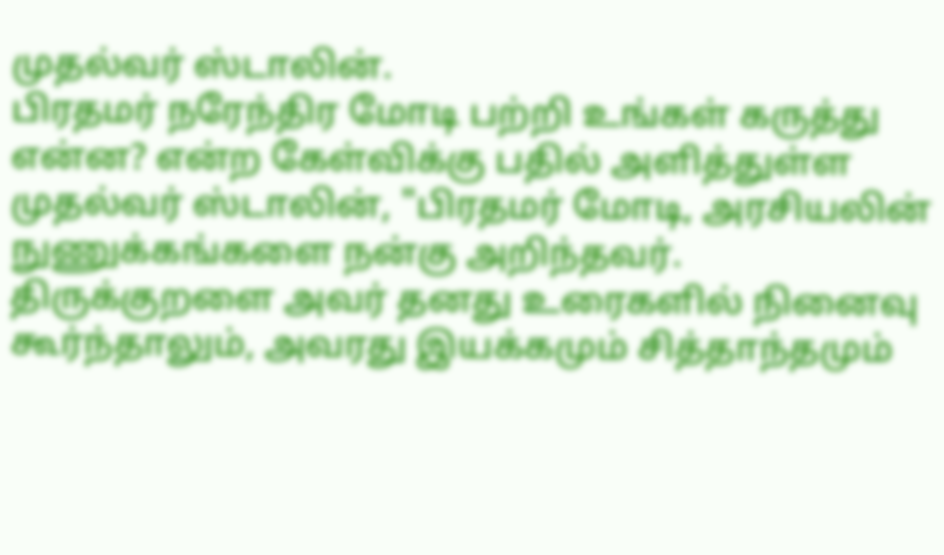முதல்வர் ஸ்டாலின்.
பிரதமர் நரேந்திர மோடி பற்றி உங்கள் கருத்து என்ன? என்ற கேள்விக்கு பதில் அளித்துள்ள முதல்வர் ஸ்டாலின், "பிரதமர் மோடி, அரசியலின் நுணுக்கங்களை நன்கு அறிந்தவர். திருக்குறளை அவர் தனது உரைகளில் நினைவு கூர்ந்தாலும், அவரது இயக்கமும் சித்தாந்தமும்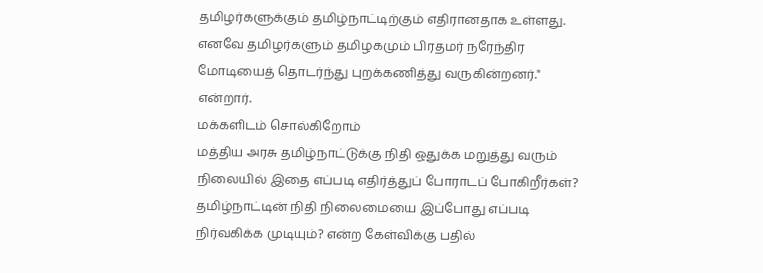தமிழர்களுக்கும் தமிழ்நாட்டிற்கும் எதிரானதாக உள்ளது. எனவே தமிழர்களும் தமிழகமும் பிரதமர் நரேந்திர மோடியைத் தொடர்ந்து புறக்கணித்து வருகின்றனர்." என்றார்.
மக்களிடம் சொல்கிறோம்
மத்திய அரசு தமிழ்நாட்டுக்கு நிதி ஒதுக்க மறுத்து வரும் நிலையில் இதை எப்படி எதிர்த்துப் போராடப் போகிறீர்கள்? தமிழ்நாட்டின் நிதி நிலைமையை இப்போது எப்படி நிர்வகிக்க முடியும்? என்ற கேள்விக்கு பதில்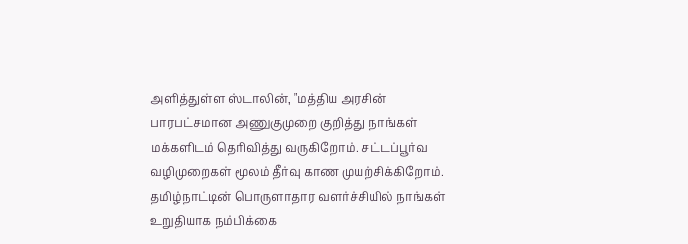அளித்துள்ள ஸ்டாலின், "மத்திய அரசின் பாரபட்சமான அணுகுமுறை குறித்து நாங்கள் மக்களிடம் தெரிவித்து வருகிறோம். சட்டப்பூர்வ வழிமுறைகள் மூலம் தீர்வு காண முயற்சிக்கிறோம். தமிழ்நாட்டின் பொருளாதார வளர்ச்சியில் நாங்கள் உறுதியாக நம்பிக்கை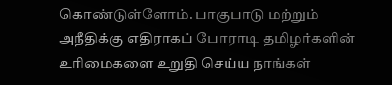கொண்டுள்ளோம். பாகுபாடு மற்றும் அநீதிக்கு எதிராகப் போராடி தமிழர்களின் உரிமைகளை உறுதி செய்ய நாங்கள்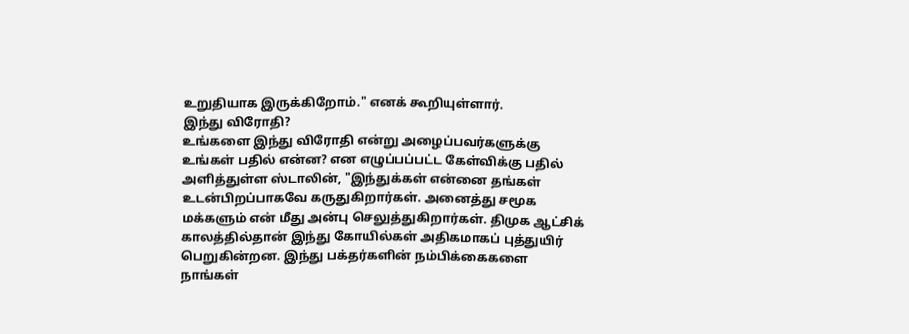உறுதியாக இருக்கிறோம்." எனக் கூறியுள்ளார்.
இந்து விரோதி?
உங்களை இந்து விரோதி என்று அழைப்பவர்களுக்கு உங்கள் பதில் என்ன? என எழுப்பப்பட்ட கேள்விக்கு பதில் அளித்துள்ள ஸ்டாலின், "இந்துக்கள் என்னை தங்கள் உடன்பிறப்பாகவே கருதுகிறார்கள். அனைத்து சமூக மக்களும் என் மீது அன்பு செலுத்துகிறார்கள். திமுக ஆட்சிக் காலத்தில்தான் இந்து கோயில்கள் அதிகமாகப் புத்துயிர் பெறுகின்றன. இந்து பக்தர்களின் நம்பிக்கைகளை நாங்கள்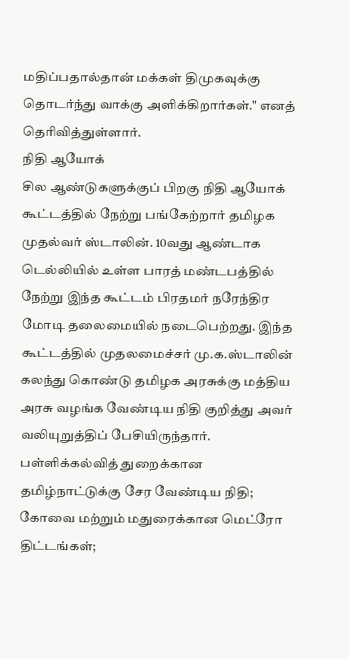மதிப்பதால்தான் மக்கள் திமுகவுக்கு தொடர்ந்து வாக்கு அளிக்கிறார்கள்." எனத் தெரிவித்துள்ளார்.
நிதி ஆயோக்
சில ஆண்டுகளுக்குப் பிறகு நிதி ஆயோக் கூட்டத்தில் நேற்று பங்கேற்றார் தமிழக முதல்வர் ஸ்டாலின். 10வது ஆண்டாக டெல்லியில் உள்ள பாரத் மண்டபத்தில் நேற்று இந்த கூட்டம் பிரதமர் நரேந்திர மோடி தலைமையில் நடைபெற்றது. இந்த கூட்டத்தில் முதலமைச்சர் மு.க.ஸ்டாலின் கலந்து கொண்டு தமிழக அரசுக்கு மத்திய அரசு வழங்க வேண்டிய நிதி குறித்து அவர் வலியுறுத்திப் பேசியிருந்தார்.
பள்ளிக்கல்வித் துறைக்கான தமிழ்நாட்டுக்கு சேர வேண்டிய நிதி; கோவை மற்றும் மதுரைக்கான மெட்ரோ திட்டங்கள்;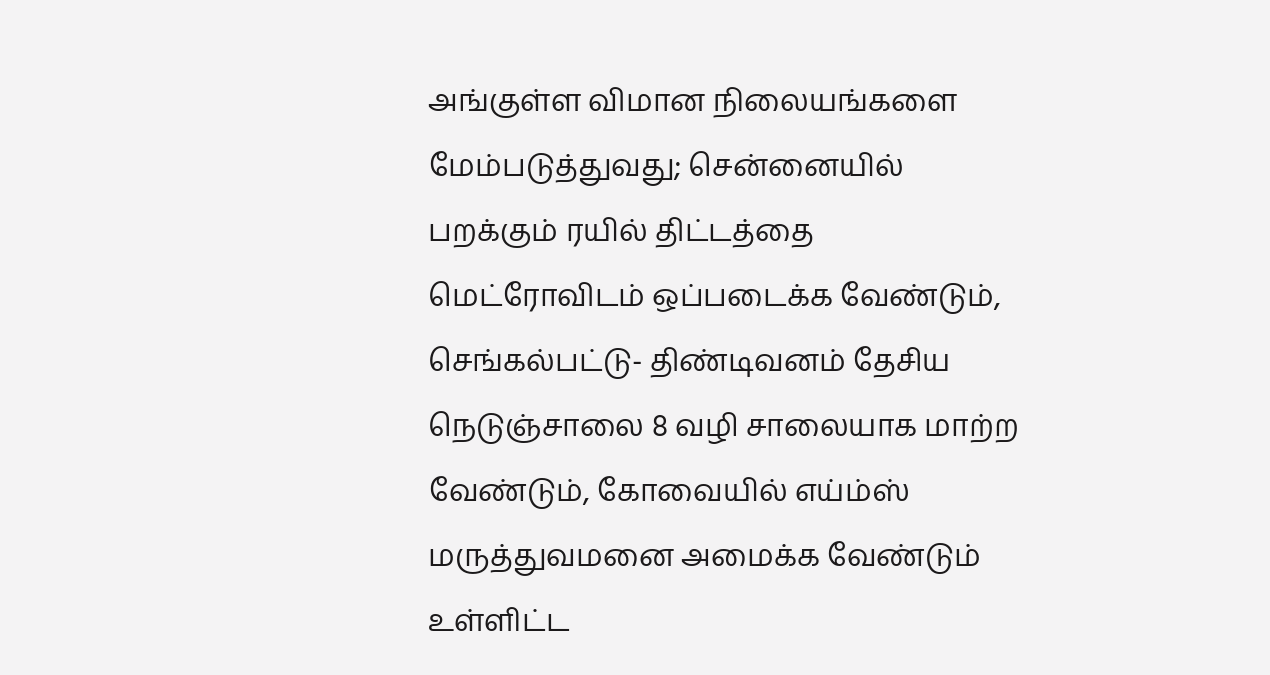அங்குள்ள விமான நிலையங்களை மேம்படுத்துவது; சென்னையில் பறக்கும் ரயில் திட்டத்தை மெட்ரோவிடம் ஒப்படைக்க வேண்டும், செங்கல்பட்டு- திண்டிவனம் தேசிய நெடுஞ்சாலை 8 வழி சாலையாக மாற்ற வேண்டும், கோவையில் எய்ம்ஸ் மருத்துவமனை அமைக்க வேண்டும் உள்ளிட்ட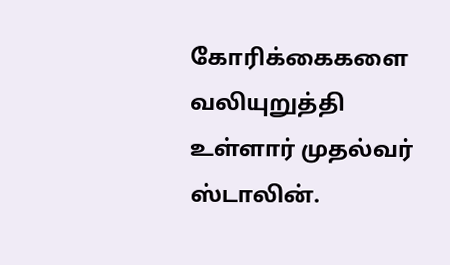கோரிக்கைகளை வலியுறுத்தி உள்ளார் முதல்வர் ஸ்டாலின்.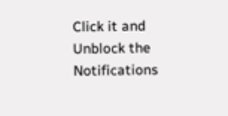Click it and Unblock the Notifications